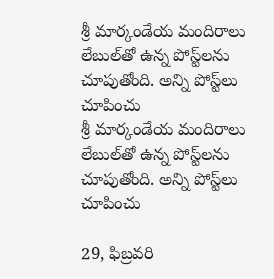శ్రీ మార్కండేయ మందిరాలు లేబుల్‌తో ఉన్న పోస్ట్‌లను చూపుతోంది. అన్ని పోస్ట్‌లు చూపించు
శ్రీ మార్కండేయ మందిరాలు లేబుల్‌తో ఉన్న పోస్ట్‌లను చూపుతోంది. అన్ని పోస్ట్‌లు చూపించు

29, ఫిబ్రవరి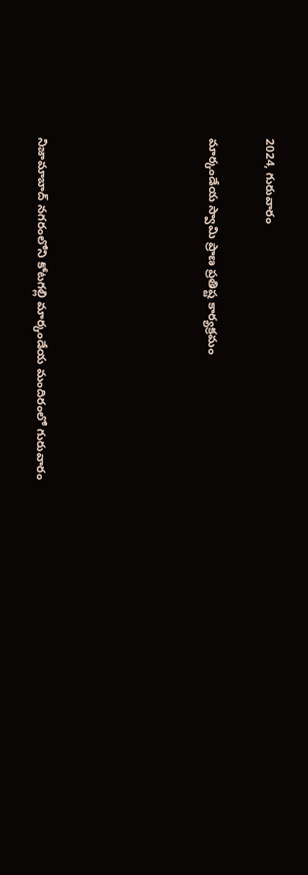2024, గురువారం

మార్కండేయ స్వామి ప్రాణ ప్రతిష్ట కార్యక్రమం





నిజామాబాద్ నగరంలోని కోటగల్లి మార్కండేయ మందిరంలో గురువారం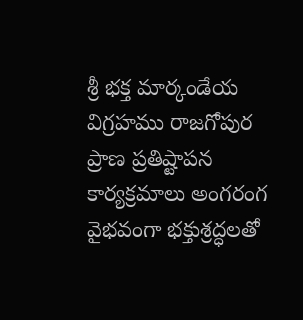శ్రీ భక్త మార్కండేయ విగ్రహము రాజగోపుర ప్రాణ ప్రతిష్టాపన కార్యక్రమాలు అంగరంగ వైభవంగా భక్తుశ్రద్ధలతో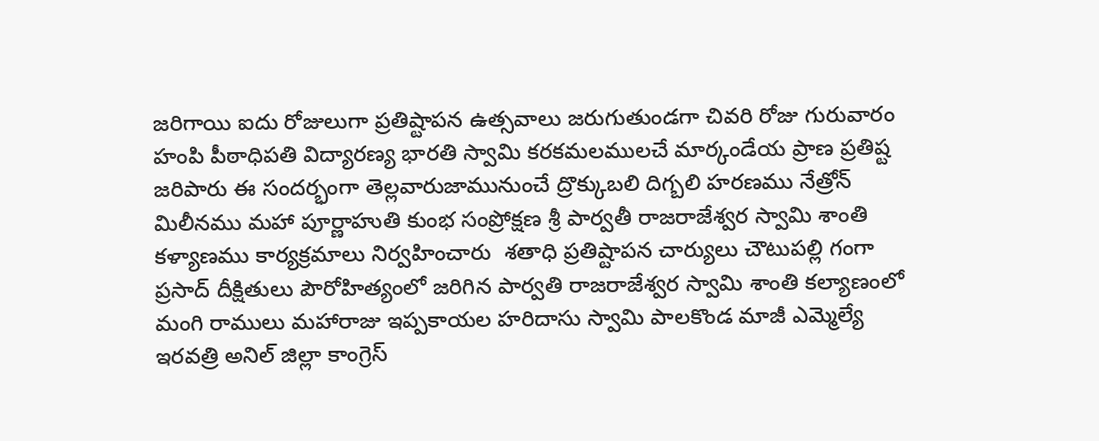జరిగాయి ఐదు రోజులుగా ప్రతిష్టాపన ఉత్సవాలు జరుగుతుండగా చివరి రోజు గురువారం హంపి పీఠాధిపతి విద్యారణ్య భారతి స్వామి కరకమలములచే మార్కండేయ ప్రాణ ప్రతిష్ట జరిపారు ఈ సందర్భంగా తెల్లవారుజామునుంచే ద్రొక్కుబలి దిగ్బలి హరణము నేత్రోన్ మిలీనము మహా పూర్ణాహుతి కుంభ సంప్రోక్షణ శ్రీ పార్వతీ రాజరాజేశ్వర స్వామి శాంతి కళ్యాణము కార్యక్రమాలు నిర్వహించారు  శతాధి ప్రతిష్టాపన చార్యులు చౌటుపల్లి గంగా ప్రసాద్ దీక్షితులు పౌరోహిత్యంలో జరిగిన పార్వతి రాజరాజేశ్వర స్వామి శాంతి కల్యాణంలో మంగి రాములు మహారాజు ఇప్పకాయల హరిదాసు స్వామి పాలకొండ మాజీ ఎమ్మెల్యే ఇరవత్రి అనిల్ జిల్లా కాంగ్రెస్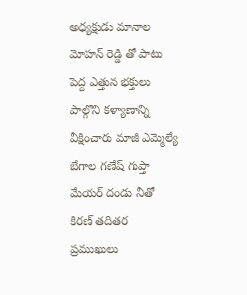అధ్యక్షుడు మానాల మోహన్ రెడ్డి తో పాటు పెద్ద ఎత్తున భక్తులు పాల్గొని కళ్యాణాన్ని వీక్షించారు మాజీ ఎమ్మెల్యే బేగాల గణేష్ గుప్తా మేయర్ దండు నీతో కిరణ్ తదితర ప్రముఖులు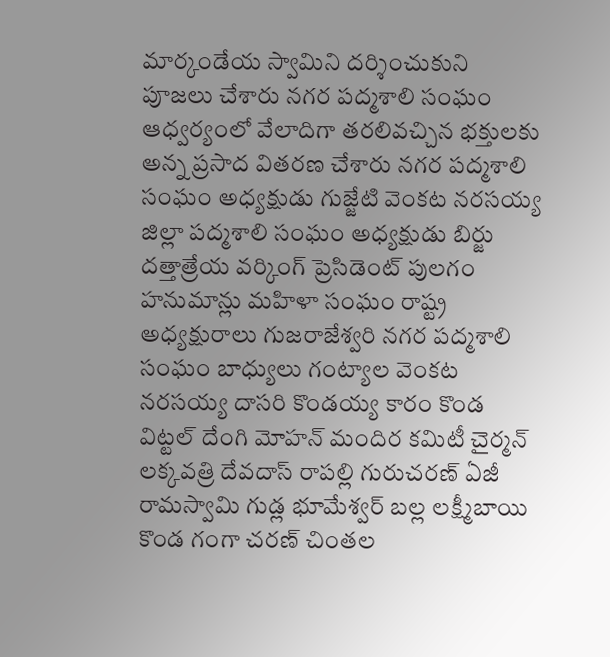మార్కండేయ స్వామిని దర్శించుకుని పూజలు చేశారు నగర పద్మశాలి సంఘం ఆధ్వర్యంలో వేలాదిగా తరలివచ్చిన భక్తులకు అన్న ప్రసాద వితరణ చేశారు నగర పద్మశాలి సంఘం అధ్యక్షుడు గుజ్జేటి వెంకట నరసయ్య జిల్లా పద్మశాలి సంఘం అధ్యక్షుడు బిర్జు దత్తాత్రేయ వర్కింగ్ ప్రెసిడెంట్ పులగం హనుమాన్లు మహిళా సంఘం రాష్ట్ర అధ్యక్షురాలు గుజరాజేశ్వరి నగర పద్మశాలి సంఘం బాధ్యులు గంట్యాల వెంకట నరసయ్య దాసరి కొండయ్య కారం కొండ విట్టల్ దేంగి మోహన్ మందిర కమిటీ చైర్మన్ లక్కవత్రి దేవదాస్ రాపల్లి గురుచరణ్ ఏజీ రామస్వామి గుడ్ల భూమేశ్వర్ బల్ల లక్ష్మీబాయి కొండ గంగా చరణ్ చింతల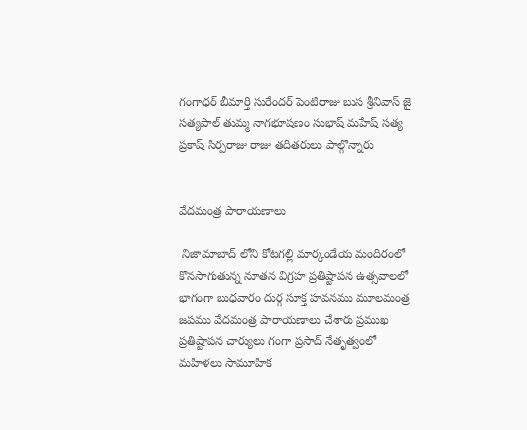గంగాధర్ బీమార్తి సురేందర్ పెంటిరాజు బుస శ్రీనివాస్ జై సత్యపాల్ తుమ్మ నాగభూషణం సుభాష్ మహేష్ సత్య ప్రకాష్ సిర్పరాజు రాజు తదితరులు పాల్గొన్నారు


వేదమంత్ర పారాయణాలు

 నిజామాబాద్ లోని కోటగల్లి మార్కండేయ మందిరంలో కొనసాగుతున్న నూతన విగ్రహ ప్రతిష్టాపన ఉత్సవాలలో భాగంగా బుధవారం దుర్గ సూక్త హవనము మూలమంత్ర జపము వేదమంత్ర పారాయణాలు చేశారు ప్రముఖ ప్రతిష్టాపన చార్యులు గంగా ప్రసాద్ నేతృత్వంలో మహిళలు సామూహిక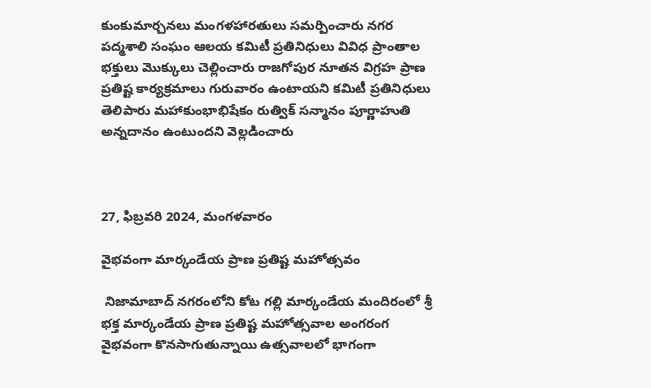కుంకుమార్చనలు మంగళహారతులు సమర్పించారు నగర పద్మశాలి సంఘం ఆలయ కమిటీ ప్రతినిధులు వివిధ ప్రాంతాల భక్తులు మొక్కులు చెల్లించారు రాజగోపుర నూతన విగ్రహ ప్రాణ ప్రతిష్ట కార్యక్రమాలు గురువారం ఉంటాయని కమిటీ ప్రతినిధులు తెలిపారు మహాకుంభాభిషేకం రుత్విక్ సన్మానం పూర్ణాహుతి అన్నదానం ఉంటుందని వెల్లడించారు



27, ఫిబ్రవరి 2024, మంగళవారం

వైభవంగా మార్కండేయ ప్రాణ ప్రతిష్ట మహోత్సవం

 నిజామాబాద్ నగరంలోని కోట గల్లి మార్కండేయ మందిరంలో శ్రీ భక్త మార్కండేయ ప్రాణ ప్రతిష్ట మహోత్సవాల అంగరంగ వైభవంగా కొనసాగుతున్నాయి ఉత్సవాలలో భాగంగా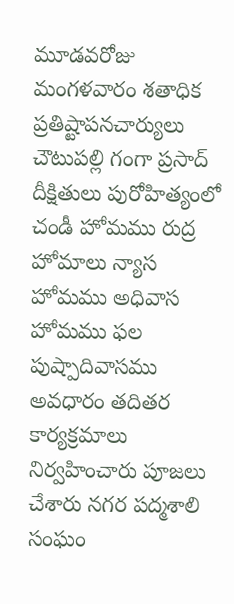మూడవరోజు మంగళవారం శతాధిక ప్రతిష్టాపనచార్యులు చౌటుపల్లి గంగా ప్రసాద్ దీక్షితులు పురోహిత్యంలో చండీ హోమము రుద్ర హోమాలు న్యాస హోమము అధివాస హోమము ఫల పుష్పాదివాసము అవధారం తదితర కార్యక్రమాలు నిర్వహించారు పూజలు చేశారు నగర పద్మశాలి సంఘం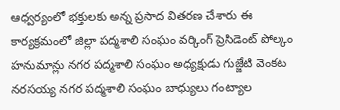ఆధ్వర్యంలో భక్తులకు అన్న ప్రసాద వితరణ చేశారు ఈ కార్యక్రమంలో జిల్లా పద్మశాలి సంఘం వర్కింగ్ ప్రెసిడెంట్ పోల్కం హనుమాన్లు నగర పద్మశాలి సంఘం అధ్యక్షుడు గుజ్జేటి వెంకట నరసయ్య నగర పద్మశాలి సంఘం బాధ్యులు గంట్యాల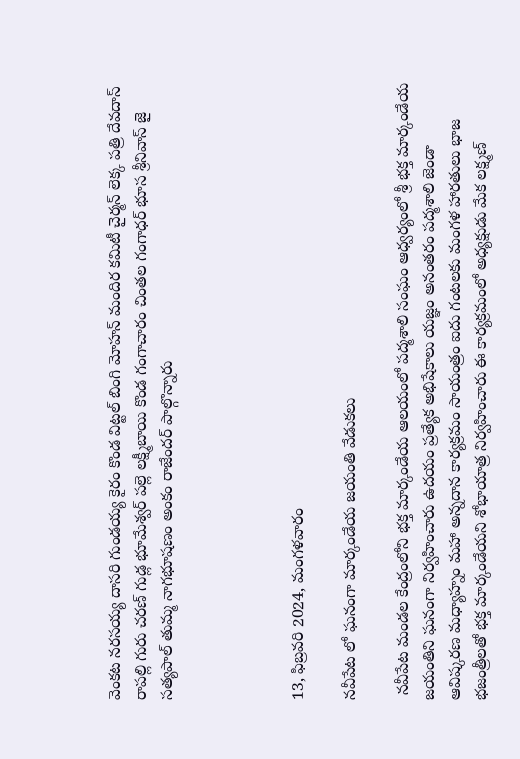వెంకట నరసయ్య దాసరి గుండయ్య కైరం కొండ విట్టల్ బింగి మోహన్ మందిర కమిటీ చైర్మన్ లెక్క పత్రి దేవదాస్ రాపల్లి గురు చరణ్ గుడ్ల భూమేశ్వర్ పల్లె లక్ష్మీబాయి కొండ గంగాచారం చింతల గంగాధర్ భూస శ్రీనివాస్ జై సత్యపాల్ తుమ్మ నాగభూషణం అంకం రాజేందర్ పాల్గొన్నారు




13, ఫిబ్రవరి 2024, మంగళవారం

నవీపేట లో ఘనంగా మార్కండేయ జయంతి వేడుకలు

 నవీపేట మండల కేంద్రంలోని భక్త మార్కండేయ ఆలయంలో పద్మశాలి సంఘం ఆధ్వర్యంలో శ్రీ భక్త మార్కండేయ జయంతిని ఘనంగా నిర్వహించారు ఉదయం ప్రత్యేక అభిషేకాలు యజ్ఞం అనంతరం పద్మశాలి జెండా ఆవిష్కరణ మధ్యాహ్నం మహా అన్నదాన కార్యక్రమం సాయంత్రం ఐదు గంటలకు మంగళ హారతులు భాజ భజంత్రీలతో భక్త మార్కండేయని శోభాయాత్ర నిర్వహించారు ఈ కార్యక్రమంలో అధ్యక్షుడు మేక లక్ష్మణ్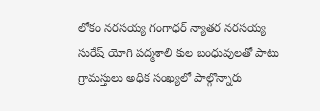లోకం నరసయ్య గంగాధర్ న్యాతర నరసయ్య సురేష్ యోగి పద్మశాలి కుల బంధువులతో పాటు గ్రామస్తులు అధిక సంఖ్యలో పాల్గొన్నారు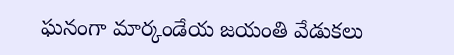ఘనంగా మార్కండేయ జయంతి వేడుకలు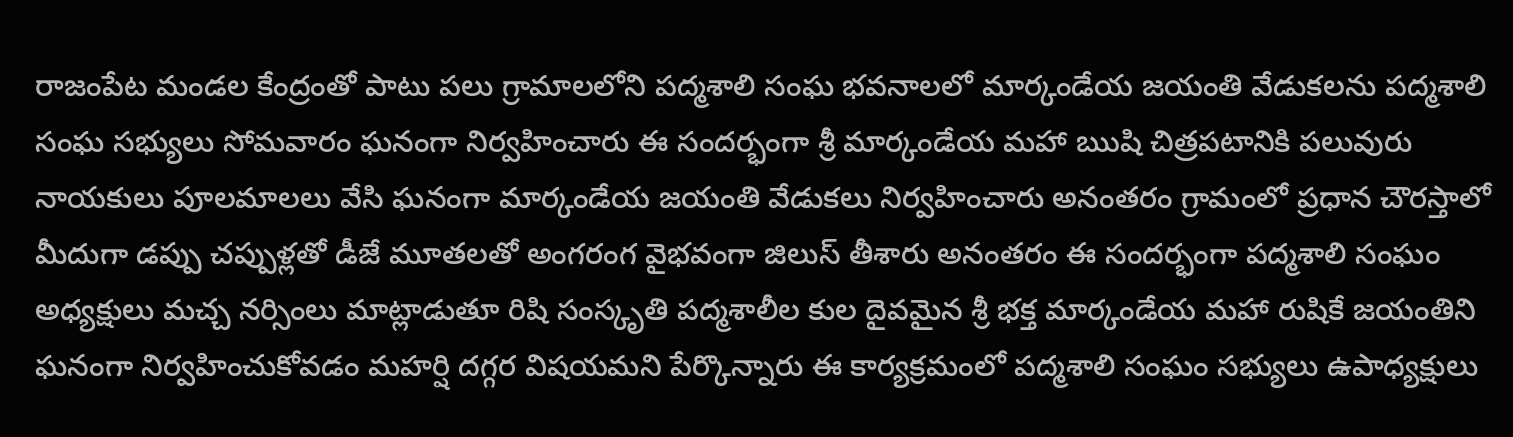రాజంపేట మండల కేంద్రంతో పాటు పలు గ్రామాలలోని పద్మశాలి సంఘ భవనాలలో మార్కండేయ జయంతి వేడుకలను పద్మశాలి సంఘ సభ్యులు సోమవారం ఘనంగా నిర్వహించారు ఈ సందర్భంగా శ్రీ మార్కండేయ మహా ఋషి చిత్రపటానికి పలువురు నాయకులు పూలమాలలు వేసి ఘనంగా మార్కండేయ జయంతి వేడుకలు నిర్వహించారు అనంతరం గ్రామంలో ప్రధాన చౌరస్తాలో మీదుగా డప్పు చప్పుళ్లతో డీజే మూతలతో అంగరంగ వైభవంగా జిలుస్ తీశారు అనంతరం ఈ సందర్భంగా పద్మశాలి సంఘం అధ్యక్షులు మచ్చ నర్సింలు మాట్లాడుతూ రిషి సంస్కృతి పద్మశాలీల కుల దైవమైన శ్రీ భక్త మార్కండేయ మహా రుషికే జయంతిని ఘనంగా నిర్వహించుకోవడం మహర్షి దగ్గర విషయమని పేర్కొన్నారు ఈ కార్యక్రమంలో పద్మశాలి సంఘం సభ్యులు ఉపాధ్యక్షులు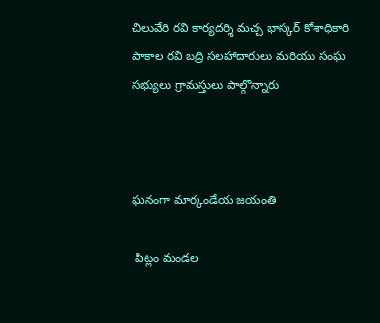చిలువేరి రవి కార్యదర్శి మచ్చ భాస్కర్ కోశాధికారి పాకాల రవి బద్రి సలహాదారులు మరియు సంఘ సభ్యులు గ్రామస్తులు పాల్గొన్నారు



ఘనంగా మార్కండేయ జయంతి

 పిట్లం మండల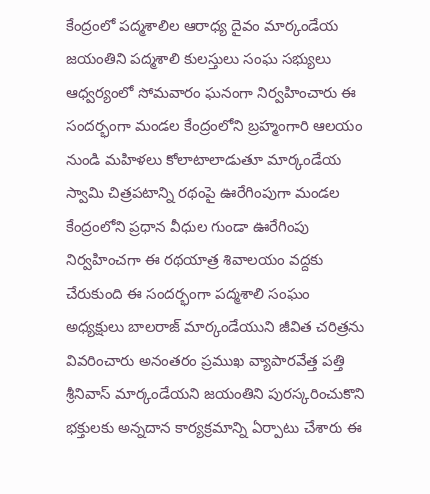కేంద్రంలో పద్మశాలిల ఆరాధ్య దైవం మార్కండేయ జయంతిని పద్మశాలి కులస్తులు సంఘ సభ్యులు ఆధ్వర్యంలో సోమవారం ఘనంగా నిర్వహించారు ఈ సందర్భంగా మండల కేంద్రంలోని బ్రహ్మంగారి ఆలయం నుండి మహిళలు కోలాటాలాడుతూ మార్కండేయ స్వామి చిత్రపటాన్ని రథంపై ఊరేగింపుగా మండల కేంద్రంలోని ప్రధాన వీధుల గుండా ఊరేగింపు నిర్వహించగా ఈ రథయాత్ర శివాలయం వద్దకు చేరుకుంది ఈ సందర్భంగా పద్మశాలి సంఘం అధ్యక్షులు బాలరాజ్ మార్కండేయుని జీవిత చరిత్రను వివరించారు అనంతరం ప్రముఖ వ్యాపారవేత్త పత్తి శ్రీనివాస్ మార్కండేయని జయంతిని పురస్కరించుకొని భక్తులకు అన్నదాన కార్యక్రమాన్ని ఏర్పాటు చేశారు ఈ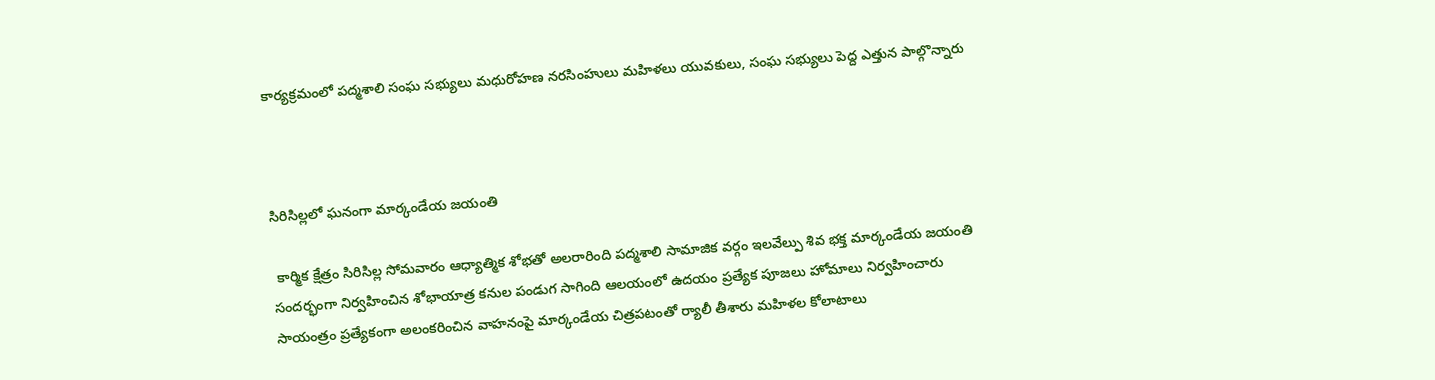కార్యక్రమంలో పద్మశాలి సంఘ సభ్యులు మధురోహణ నరసింహులు మహిళలు యువకులు, సంఘ సభ్యులు పెద్ద ఎత్తున పాల్గొన్నారు



సిరిసిల్లలో ఘనంగా మార్కండేయ జయంతి

 కార్మిక క్షేత్రం సిరిసిల్ల సోమవారం ఆధ్యాత్మిక శోభతో అలరారింది పద్మశాలి సామాజిక వర్గం ఇలవేల్పు శివ భక్త మార్కండేయ జయంతి సందర్భంగా నిర్వహించిన శోభాయాత్ర కనుల పండుగ సాగింది ఆలయంలో ఉదయం ప్రత్యేక పూజలు హోమాలు నిర్వహించారు సాయంత్రం ప్రత్యేకంగా అలంకరించిన వాహనంపై మార్కండేయ చిత్రపటంతో ర్యాలీ తీశారు మహిళల కోలాటాలు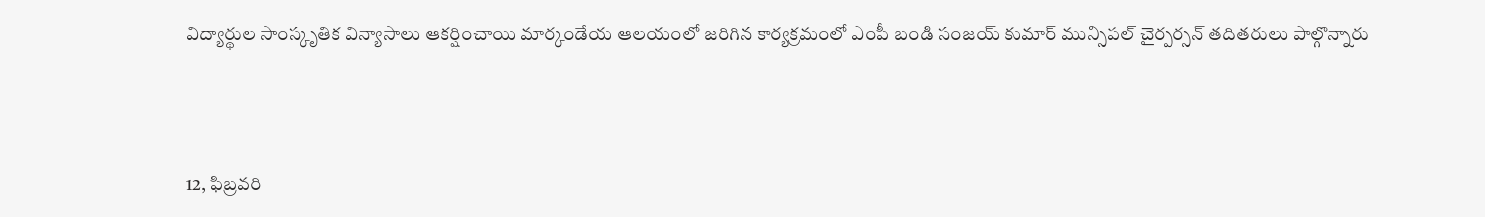విద్యార్థుల సాంస్కృతిక విన్యాసాలు ఆకర్షించాయి మార్కండేయ ఆలయంలో జరిగిన కార్యక్రమంలో ఎంపీ బండి సంజయ్ కుమార్ మున్సిపల్ చైర్పర్సన్ తదితరులు పాల్గొన్నారు



12, ఫిబ్రవరి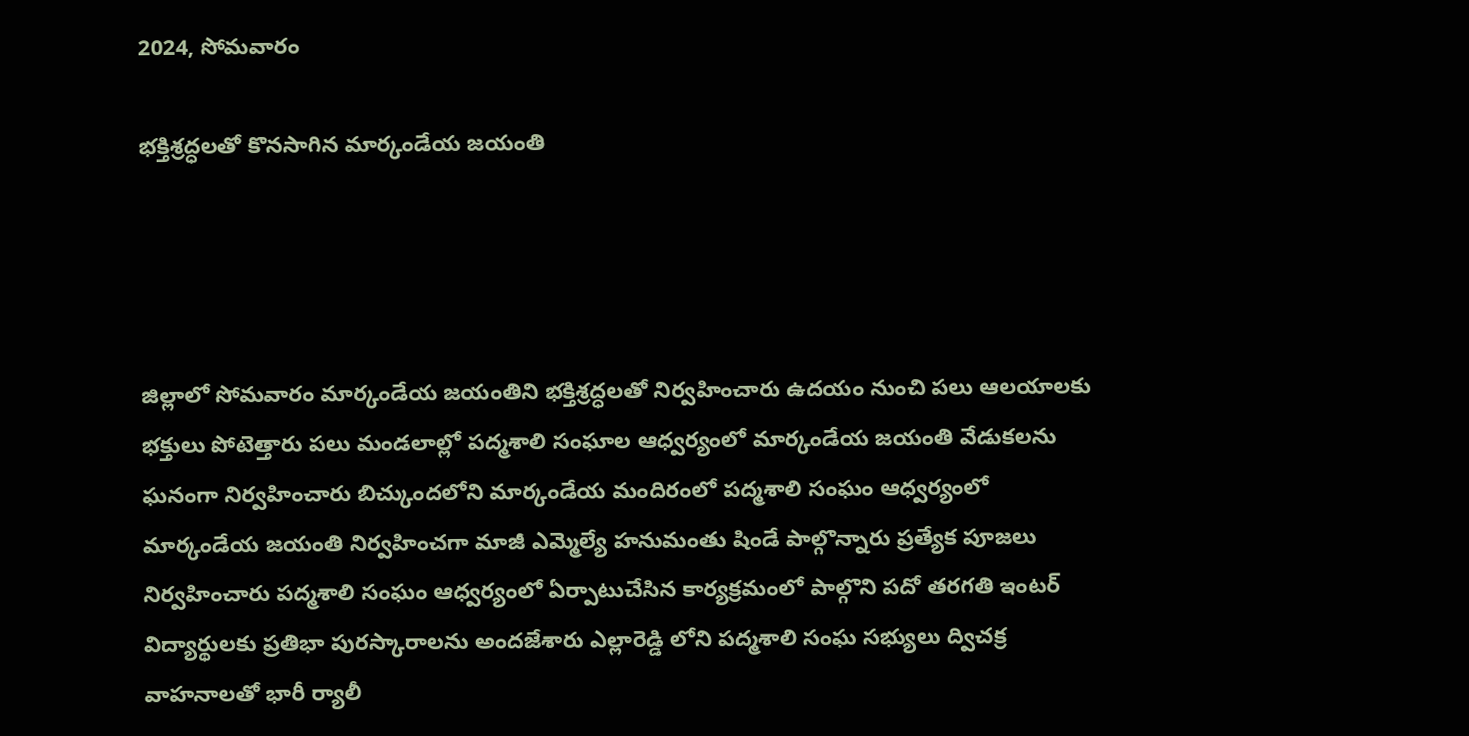2024, సోమవారం

భక్తిశ్రద్ధలతో కొనసాగిన మార్కండేయ జయంతి




జిల్లాలో సోమవారం మార్కండేయ జయంతిని భక్తిశ్రద్ధలతో నిర్వహించారు ఉదయం నుంచి పలు ఆలయాలకు భక్తులు పోటెత్తారు పలు మండలాల్లో పద్మశాలి సంఘాల ఆధ్వర్యంలో మార్కండేయ జయంతి వేడుకలను ఘనంగా నిర్వహించారు బిచ్కుందలోని మార్కండేయ మందిరంలో పద్మశాలి సంఘం ఆధ్వర్యంలో మార్కండేయ జయంతి నిర్వహించగా మాజీ ఎమ్మెల్యే హనుమంతు షిండే పాల్గొన్నారు ప్రత్యేక పూజలు నిర్వహించారు పద్మశాలి సంఘం ఆధ్వర్యంలో ఏర్పాటుచేసిన కార్యక్రమంలో పాల్గొని పదో తరగతి ఇంటర్ విద్యార్థులకు ప్రతిభా పురస్కారాలను అందజేశారు ఎల్లారెడ్డి లోని పద్మశాలి సంఘ సభ్యులు ద్విచక్ర వాహనాలతో భారీ ర్యాలీ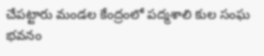చేపట్టారు మండల కేంద్రంలో పద్మశాలి కుల సంఘ భవనం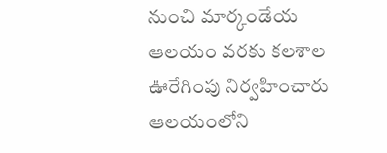నుంచి మార్కండేయ ఆలయం వరకు కలశాల ఊరేగింపు నిర్వహించారు ఆలయంలోని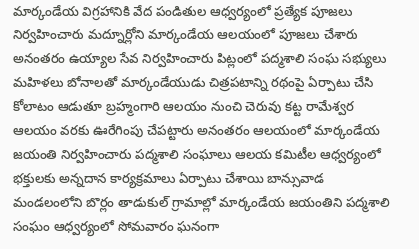మార్కండేయ విగ్రహానికి వేద పండితుల ఆధ్వర్యంలో ప్రత్యేక పూజలు నిర్వహించారు మద్నూర్లోని మార్కండేయ ఆలయంలో పూజలు చేశారు అనంతరం ఉయ్యాల సేవ నిర్వహించారు పిట్లంలో పద్మశాలి సంఘ సభ్యులు మహిళలు బోనాలతో మార్కండేయుడు చిత్రపటాన్ని రథంపై ఏర్పాటు చేసి కోలాటం ఆడుతూ బ్రహ్మంగారి ఆలయం నుంచి చెరువు కట్ట రామేశ్వర ఆలయం వరకు ఊరేగింపు చేపట్టారు అనంతరం ఆలయంలో మార్కండేయ జయంతి నిర్వహించారు పద్మశాలి సంఘాలు ఆలయ కమిటీల ఆధ్వర్యంలో భక్తులకు అన్నదాన కార్యక్రమాలు ఏర్పాటు చేశాయి బాన్సువాడ మండలంలోని బొర్లం తాడుకుల్ గ్రామాల్లో మార్కండేయ జయంతిని పద్మశాలి సంఘం ఆధ్వర్యంలో సోమవారం ఘనంగా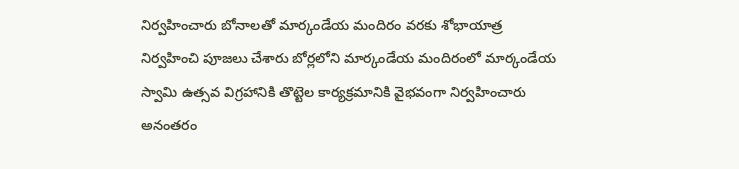నిర్వహించారు బోనాలతో మార్కండేయ మందిరం వరకు శోభాయాత్ర నిర్వహించి పూజలు చేశారు బోర్లలోని మార్కండేయ మందిరంలో మార్కండేయ స్వామి ఉత్సవ విగ్రహానికి తొట్టెల కార్యక్రమానికి వైభవంగా నిర్వహించారు అనంతరం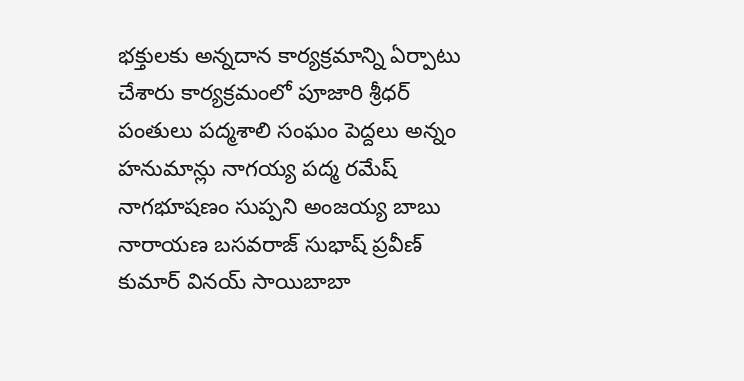భక్తులకు అన్నదాన కార్యక్రమాన్ని ఏర్పాటు చేశారు కార్యక్రమంలో పూజారి శ్రీధర్ పంతులు పద్మశాలి సంఘం పెద్దలు అన్నం హనుమాన్లు నాగయ్య పద్మ రమేష్ నాగభూషణం సుప్పని అంజయ్య బాబు నారాయణ బసవరాజ్ సుభాష్ ప్రవీణ్ కుమార్ వినయ్ సాయిబాబా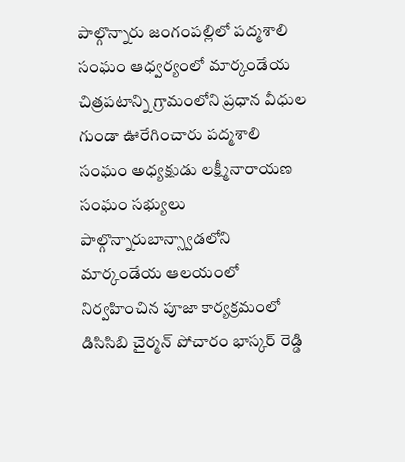పాల్గొన్నారు జంగంపల్లిలో పద్మశాలి సంఘం ఆధ్వర్యంలో మార్కండేయ చిత్రపటాన్ని గ్రామంలోని ప్రధాన వీధుల గుండా ఊరేగించారు పద్మశాలి సంఘం అధ్యక్షుడు లక్ష్మీనారాయణ సంఘం సభ్యులు పాల్గొన్నారుబాన్స్వాడలోని మార్కండేయ ఆలయంలో నిర్వహించిన పూజా కార్యక్రమంలో డిసిసిబి చైర్మన్ పోచారం భాస్కర్ రెడ్డి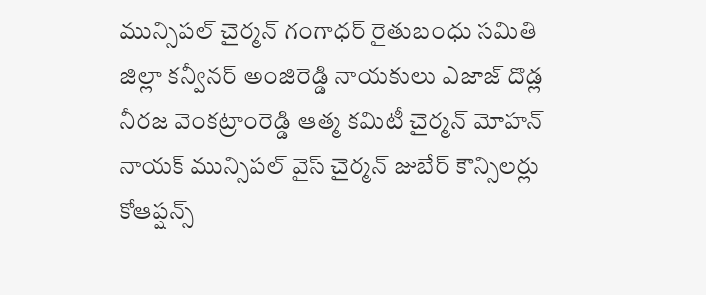మున్సిపల్ చైర్మన్ గంగాధర్ రైతుబంధు సమితి జిల్లా కన్వీనర్ అంజిరెడ్డి నాయకులు ఎజాజ్ దొడ్ల నీరజ వెంకట్రాంరెడ్డి ఆత్మ కమిటీ చైర్మన్ మోహన్ నాయక్ మున్సిపల్ వైస్ చైర్మన్ జుబేర్ కౌన్సిలర్లు కోఆప్షన్స్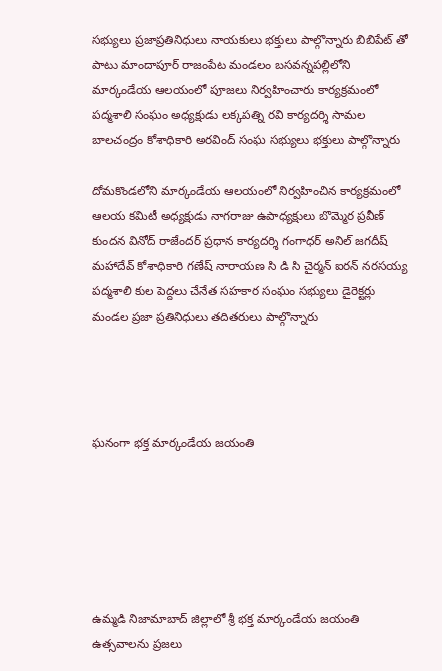సభ్యులు ప్రజాప్రతినిధులు నాయకులు భక్తులు పాల్గొన్నారు బిబిపేట్ తో పాటు మాందాపూర్ రాజంపేట మండలం బసవన్నపల్లిలోని మార్కండేయ ఆలయంలో పూజలు నిర్వహించారు కార్యక్రమంలో పద్మశాలి సంఘం అధ్యక్షుడు లక్కపత్ని రవి కార్యదర్శి సామల బాలచంద్రం కోశాధికారి అరవింద్ సంఘ సభ్యులు భక్తులు పాల్గొన్నారు

దోమకొండలోని మార్కండేయ ఆలయంలో నిర్వహించిన కార్యక్రమంలో ఆలయ కమిటీ అధ్యక్షుడు నాగరాజు ఉపాధ్యక్షులు బొమ్మెర ప్రవీణ్ కుందన వినోద్ రాజేందర్ ప్రధాన కార్యదర్శి గంగాధర్ అనిల్ జగదీష్ మహాదేవ్ కోశాధికారి గణేష్ నారాయణ సి డి సి చైర్మన్ ఐరన్ నరసయ్య పద్మశాలి కుల పెద్దలు చేనేత సహకార సంఘం సభ్యులు డైరెక్టర్లు మండల ప్రజా ప్రతినిధులు తదితరులు పాల్గొన్నారు




ఘనంగా భక్త మార్కండేయ జయంతి






ఉమ్మడి నిజామాబాద్ జిల్లాలో శ్రీ భక్త మార్కండేయ జయంతి ఉత్సవాలను ప్రజలు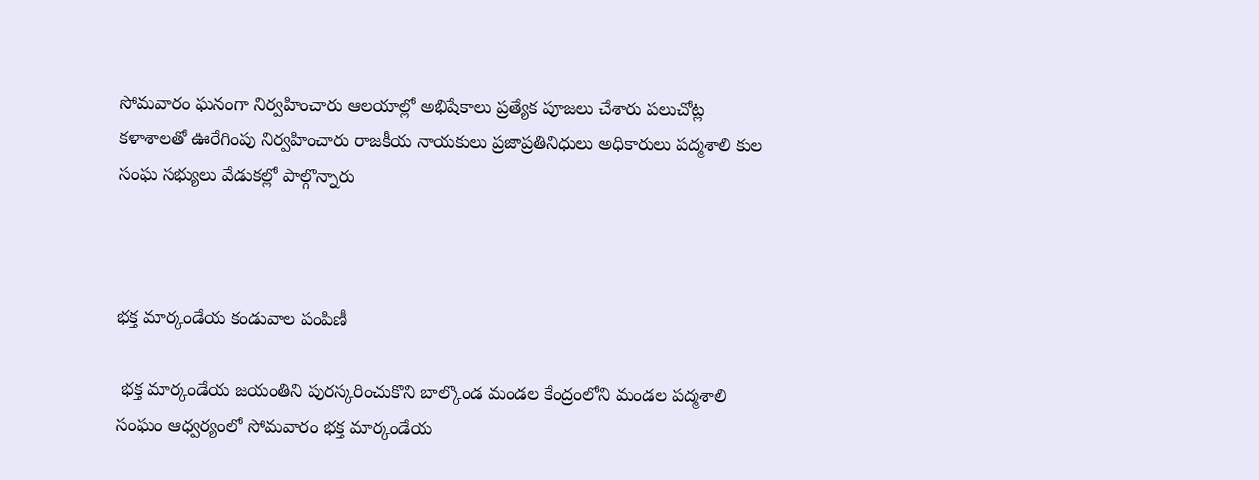సోమవారం ఘనంగా నిర్వహించారు ఆలయాల్లో అభిషేకాలు ప్రత్యేక పూజలు చేశారు పలుచోట్ల కళాశాలతో ఊరేగింపు నిర్వహించారు రాజకీయ నాయకులు ప్రజాప్రతినిధులు అధికారులు పద్మశాలి కుల సంఘ సభ్యులు వేడుకల్లో పాల్గొన్నారు



భక్త మార్కండేయ కండువాల పంపిణీ

 భక్త మార్కండేయ జయంతిని పురస్కరించుకొని బాల్కొండ మండల కేంద్రంలోని మండల పద్మశాలి సంఘం ఆధ్వర్యంలో సోమవారం భక్త మార్కండేయ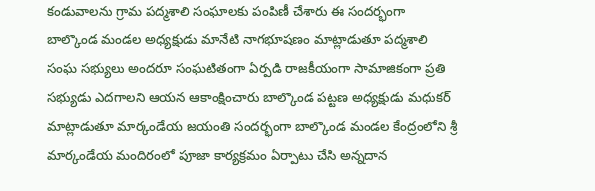కండువాలను గ్రామ పద్మశాలి సంఘాలకు పంపిణీ చేశారు ఈ సందర్భంగా బాల్కొండ మండల అధ్యక్షుడు మానేటి నాగభూషణం మాట్లాడుతూ పద్మశాలి సంఘ సభ్యులు అందరూ సంఘటితంగా ఏర్పడి రాజకీయంగా సామాజికంగా ప్రతి సభ్యుడు ఎదగాలని ఆయన ఆకాంక్షించారు బాల్కొండ పట్టణ అధ్యక్షుడు మధుకర్ మాట్లాడుతూ మార్కండేయ జయంతి సందర్భంగా బాల్కొండ మండల కేంద్రంలోని శ్రీ మార్కండేయ మందిరంలో పూజా కార్యక్రమం ఏర్పాటు చేసి అన్నదాన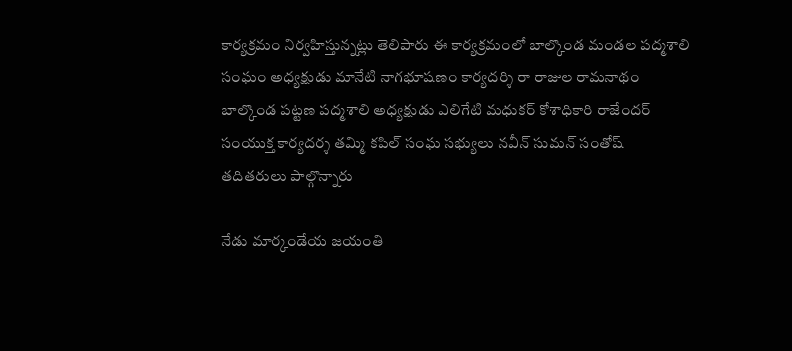కార్యక్రమం నిర్వహిస్తున్నట్లు తెలిపారు ఈ కార్యక్రమంలో బాల్కొండ మండల పద్మశాలి సంఘం అధ్యక్షుడు మానేటి నాగభూషణం కార్యదర్శి రా రాజుల రామనాథం బాల్కొండ పట్టణ పద్మశాలి అధ్యక్షుడు ఎలిగేటి మధుకర్ కోశాధికారి రాజేందర్ సంయుక్త కార్యదర్శ తమ్మి కపిల్ సంఘ సభ్యులు నవీన్ సుమన్ సంతోష్ తదితరులు పాల్గొన్నారు

నేడు మార్కండేయ జయంతి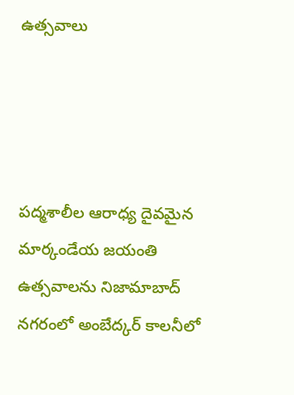ఉత్సవాలు




పద్మశాలీల ఆరాధ్య దైవమైన మార్కండేయ జయంతి ఉత్సవాలను నిజామాబాద్ నగరంలో అంబేద్కర్ కాలనీలో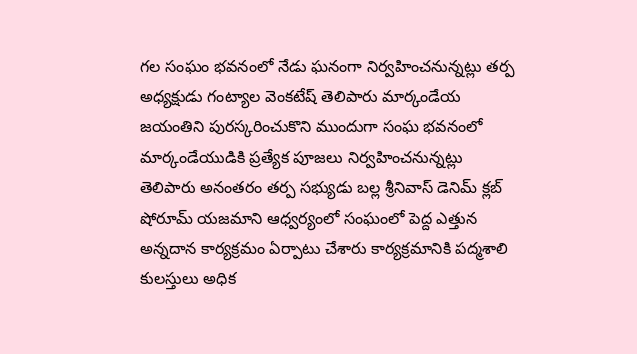గల సంఘం భవనంలో నేడు ఘనంగా నిర్వహించనున్నట్లు తర్ప అధ్యక్షుడు గంట్యాల వెంకటేష్ తెలిపారు మార్కండేయ జయంతిని పురస్కరించుకొని ముందుగా సంఘ భవనంలో మార్కండేయుడికి ప్రత్యేక పూజలు నిర్వహించనున్నట్లు తెలిపారు అనంతరం తర్ప సభ్యుడు బల్ల శ్రీనివాస్ డెనిమ్ క్లబ్ షోరూమ్ యజమాని ఆధ్వర్యంలో సంఘంలో పెద్ద ఎత్తున అన్నదాన కార్యక్రమం ఏర్పాటు చేశారు కార్యక్రమానికి పద్మశాలి కులస్తులు అధిక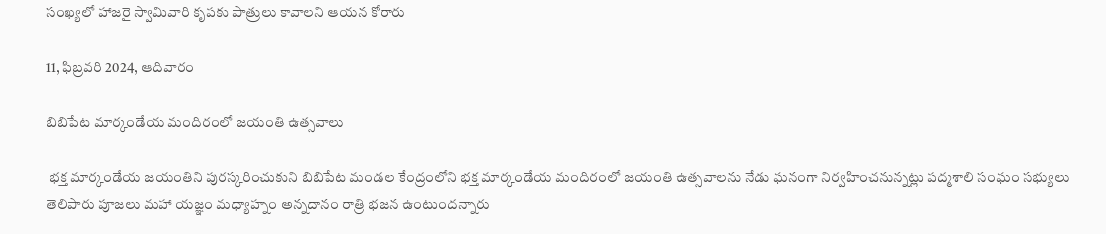సంఖ్యలో హాజరై స్వామివారి కృపకు పాత్రులు కావాలని ఆయన కోరారు

11, ఫిబ్రవరి 2024, ఆదివారం

బిబిపేట మార్కండేయ మందిరంలో జయంతి ఉత్సవాలు

 భక్త మార్కండేయ జయంతిని పురస్కరించుకుని బిబిపేట మండల కేంద్రంలోని భక్త మార్కండేయ మందిరంలో జయంతి ఉత్సవాలను నేడు ఘనంగా నిర్వహించనున్నట్లు పద్మశాలి సంఘం సభ్యులు తెలిపారు పూజలు మహా యజ్ఞం మధ్యాహ్నం అన్నదానం రాత్రి భజన ఉంటుందన్నారు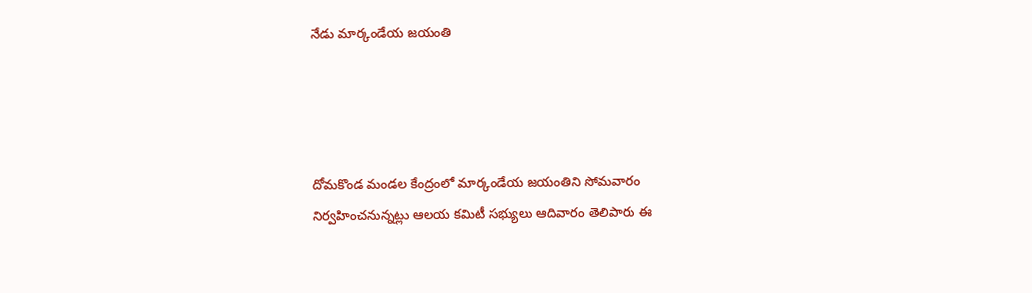నేడు మార్కండేయ జయంతి




దోమకొండ మండల కేంద్రంలో మార్కండేయ జయంతిని సోమవారం నిర్వహించనున్నట్లు ఆలయ కమిటీ సభ్యులు ఆదివారం తెలిపారు ఈ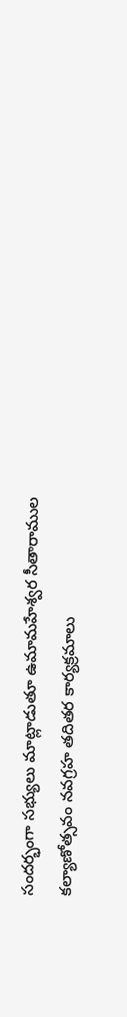సందర్భంగా సభ్యులు మాట్లాడుతూ ఉమామహేశ్వర సీతారాముల కల్యాణోత్సవం నవగ్రహ తదితర కార్యక్రమాలు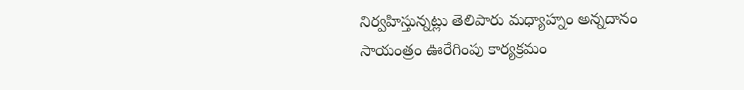నిర్వహిస్తున్నట్లు తెలిపారు మధ్యాహ్నం అన్నదానం సాయంత్రం ఊరేగింపు కార్యక్రమం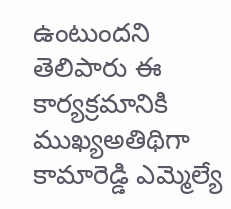ఉంటుందని తెలిపారు ఈ కార్యక్రమానికి ముఖ్యఅతిథిగా కామారెడ్డి ఎమ్మెల్యే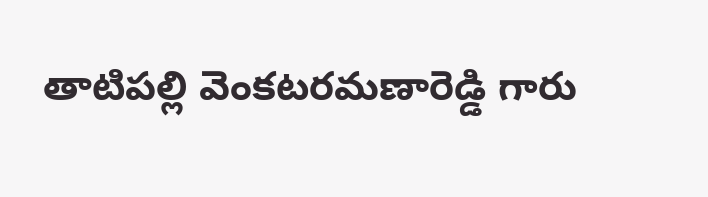తాటిపల్లి వెంకటరమణారెడ్డి గారు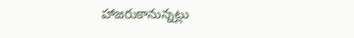హాజరుకానున్నట్లు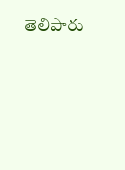తెలిపారు